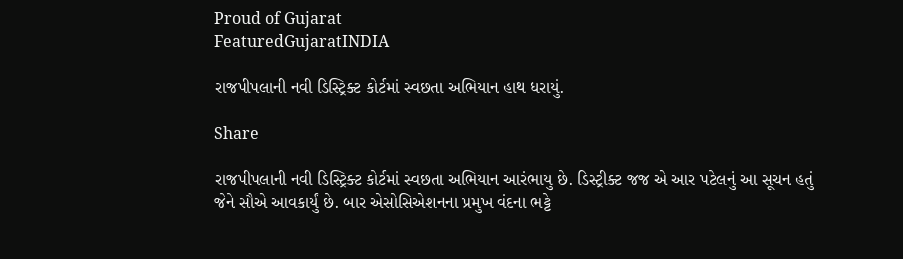Proud of Gujarat
FeaturedGujaratINDIA

રાજપીપલાની નવી ડિસ્ટ્રિક્ટ કોર્ટમાં સ્વછતા અભિયાન હાથ ધરાયું.

Share

રાજપીપલાની નવી ડિસ્ટ્રિક્ટ કોર્ટમાં સ્વછતા અભિયાન આરંભાયુ છે. ડિસ્ટ્રીક્ટ જજ એ આર પટેલનું આ સૂચન હતું જેને સૌએ આવકાર્યું છે. બાર એસોસિએશનના પ્રમુખ વંદના ભટ્ટે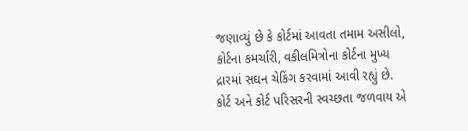જણાવ્યું છે કે કોર્ટમાં આવતા તમામ અસીલો, કોર્ટના કમર્ચારી, વકીલમિત્રોના કોર્ટના મુખ્ય દ્રારમાં સઘન ચેકિંગ કરવામાં આવી રહ્યું છે. કોર્ટ અને કોર્ટ પરિસરની સ્વચ્છતા જળવાય એ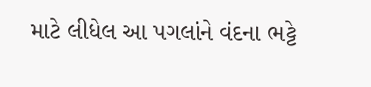માટે લીધેલ આ પગલાંને વંદના ભટ્ટે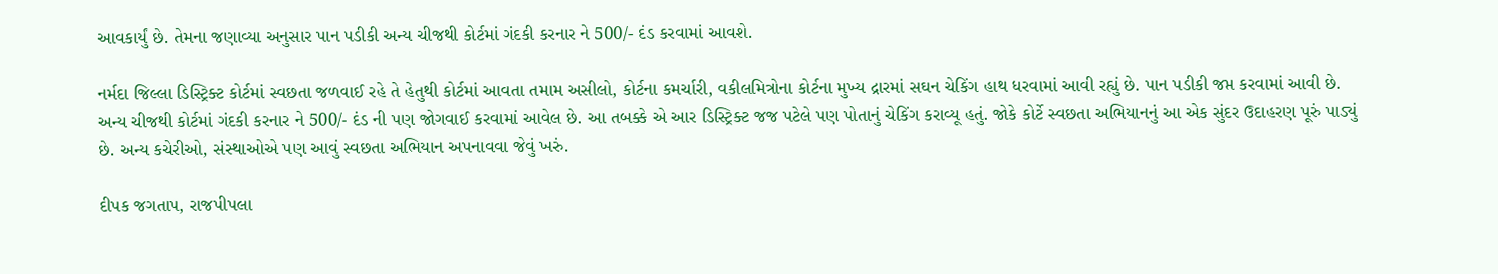આવકાર્યું છે. તેમના જણાવ્યા અનુસાર પાન પડીકી અન્ય ચીજથી કોર્ટમાં ગંદકી કરનાર ને 500/- દંડ કરવામાં આવશે.

નર્મદા જિલ્લા ડિસ્ટ્રિક્ટ કોર્ટમાં સ્વછતા જળવાઈ રહે તે હેતુથી કોર્ટમાં આવતા તમામ અસીલો, કોર્ટના કમર્ચારી, વકીલમિત્રોના કોર્ટના મુખ્ય દ્રારમાં સઘન ચેકિંગ હાથ ધરવામાં આવી રહ્યું છે. પાન પડીકી જપ્ત કરવામાં આવી છે. અન્ય ચીજથી કોર્ટમાં ગંદકી કરનાર ને 500/- દંડ ની પણ જોગવાઈ કરવામાં આવેલ છે. આ તબક્કે એ આર ડિસ્ટ્રિક્ટ જજ પટેલે પણ પોતાનું ચેકિંગ કરાવ્યૂ હતું. જોકે કોર્ટે સ્વછતા અભિયાનનું આ એક સુંદર ઉદાહરણ પૂરું પાડ્યું છે. અન્ય કચેરીઓ, સંસ્થાઓએ પણ આવું સ્વછતા અભિયાન અપનાવવા જેવું ખરું.

દીપક જગતાપ, રાજપીપલા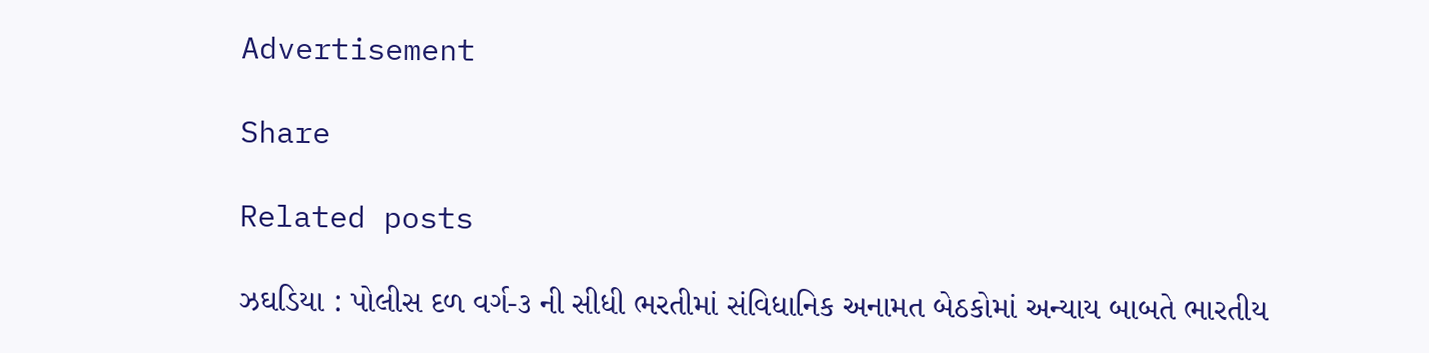Advertisement

Share

Related posts

ઝઘડિયા : પોલીસ દળ વર્ગ-૩ ની સીધી ભરતીમાં સંવિધાનિક અનામત બેઠકોમાં અન્યાય બાબતે ભારતીય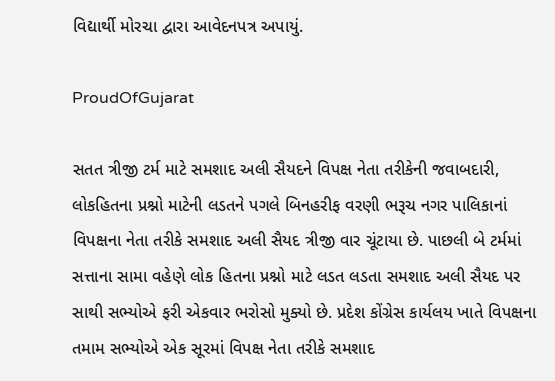વિદ્યાર્થી મોરચા દ્વારા આવેદનપત્ર અપાયું.

ProudOfGujarat

સતત ત્રીજી ટર્મ માટે સમશાદ અલી સૈયદને વિપક્ષ નેતા તરીકેની જવાબદારી, લોકહિતના પ્રશ્નો માટેની લડતને પગલે બિનહરીફ વરણી ભરૂચ નગર પાલિકાનાં વિપક્ષના નેતા તરીકે સમશાદ અલી સૈયદ ત્રીજી વાર ચૂંટાયા છે. પાછલી બે ટર્મમાં સત્તાના સામા વહેણે લોક હિતના પ્રશ્નો માટે લડત લડતા સમશાદ અલી સૈયદ પર સાથી સભ્યોએ ફરી એકવાર ભરોસો મુક્યો છે. પ્રદેશ કોંગ્રેસ કાર્યલય ખાતે વિપક્ષના તમામ સભ્યોએ એક સૂરમાં વિપક્ષ નેતા તરીકે સમશાદ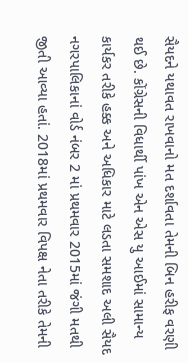સૈયદને યથાવત રાખવાનો મત દર્શાવતા તેમની બિન હરીફ વરણી થઈ છે. કોંગ્રેસની વિધાર્થી પાંખ એન એસ યુ આઈમાં સામાન્ય કાર્યકર તરીકે હક્ક અને અધિકાર માટે લડતા સમશાદ અલી સૈયદ નગરપાલિકાનાં વોર્ડ નંબર 2 માં પ્રથમવાર 2015માં જંગી મતથી જીતી આવ્યા હતાં. 2018માં પ્રથમવાર વિપક્ષ નેતા તરીકે તેમની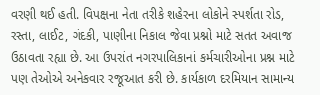વરણી થઈ હતી. વિપક્ષના નેતા તરીકે શહેરના લોકોને સ્પર્શતા રોડ, રસ્તા, લાઈટ, ગંદકી, પાણીના નિકાલ જેવા પ્રશ્નો માટે સતત અવાજ ઉઠાવતા રહ્યા છે. આ ઉપરાંત નગરપાલિકાનાં કર્મચારીઓના પ્રશ્ન માટે પણ તેઓએ અનેકવાર રજૂઆત કરી છે. કાર્યકાળ દરમિયાન સામાન્ય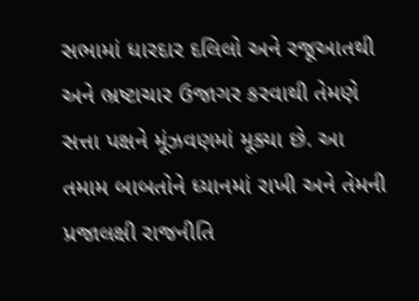સભામાં ધારદાર દલિલો અને રજૂઆતથી અને ભ્રષ્ટાચાર ઉજાગર કરવાથી તેમણે સત્તા પક્ષને મૂંઝવણમાં મૂક્યા છે. આ તમામ બાબતોને ધ્યાનમાં રાખી અને તેમની પ્રજાલક્ષી રાજનીતિ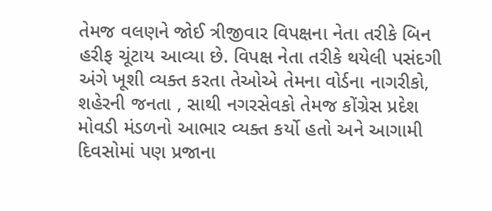તેમજ વલણને જોઈ ત્રીજીવાર વિપક્ષના નેતા તરીકે બિન હરીફ ચૂંટાય આવ્યા છે. વિપક્ષ નેતા તરીકે થયેલી પસંદગી અંગે ખૂશી વ્યક્ત કરતા તેઓએ તેમના વોર્ડના નાગરીકો, શહેરની જનતા , સાથી નગરસેવકો તેમજ કોંગ્રેસ પ્રદેશ મોવડી મંડળનો આભાર વ્યક્ત કર્યો હતો અને આગામી દિવસોમાં પણ પ્રજાના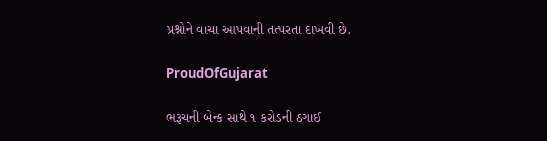પ્રશ્નોને વાચા આપવાની તત્પરતા દાખવી છે.

ProudOfGujarat

ભરૂચની બેન્ક સાથે ૧ કરોડની ઠગાઈ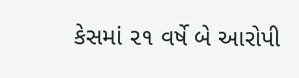કેસમાં ૨૧ વર્ષે બે આરોપી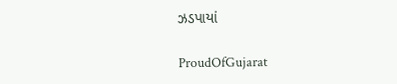ઝડપાયાં

ProudOfGujarat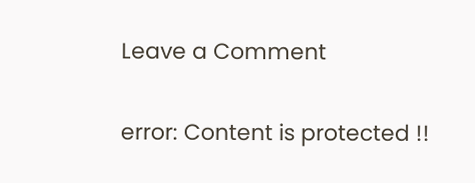Leave a Comment

error: Content is protected !!